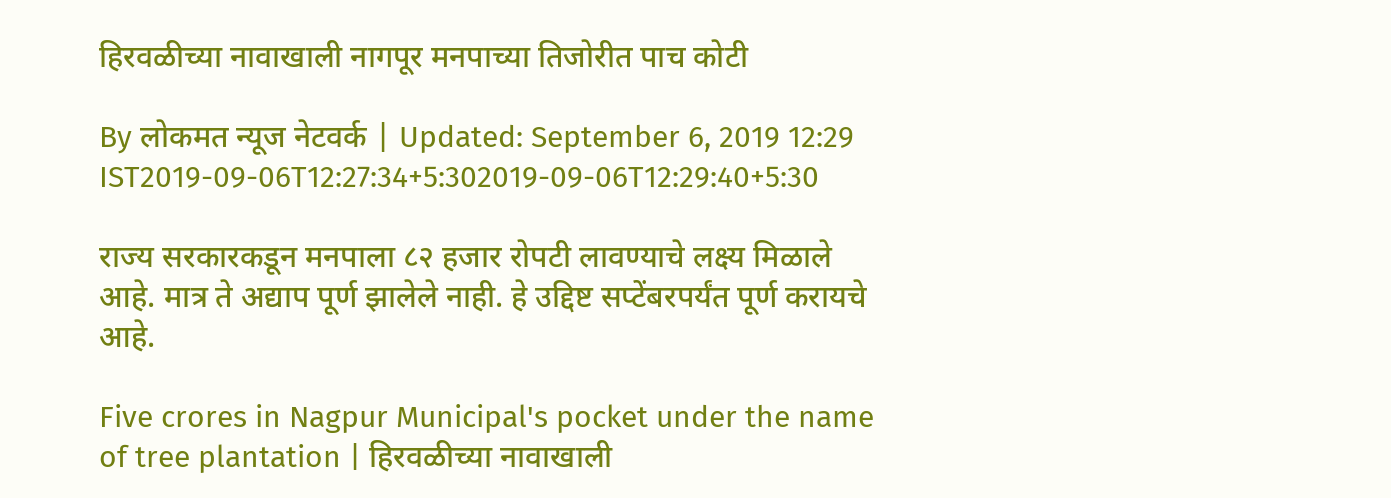हिरवळीच्या नावाखाली नागपूर मनपाच्या तिजोरीत पाच कोटी

By लोकमत न्यूज नेटवर्क | Updated: September 6, 2019 12:29 IST2019-09-06T12:27:34+5:302019-09-06T12:29:40+5:30

राज्य सरकारकडून मनपाला ८२ हजार रोपटी लावण्याचे लक्ष्य मिळाले आहे. मात्र ते अद्याप पूर्ण झालेले नाही. हे उद्दिष्ट सप्टेंबरपर्यंत पूर्ण करायचे आहे.

Five crores in Nagpur Municipal's pocket under the name of tree plantation | हिरवळीच्या नावाखाली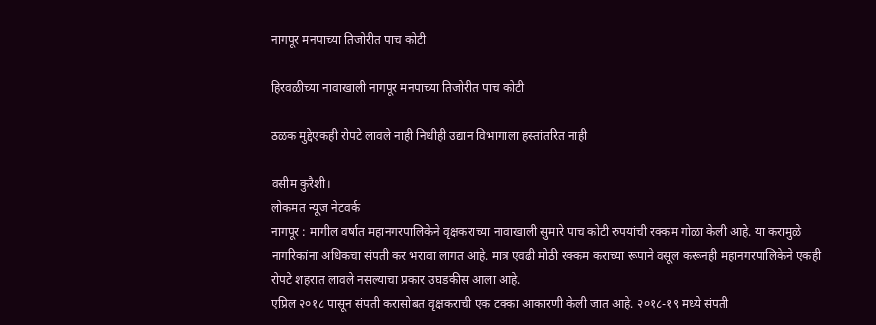नागपूर मनपाच्या तिजोरीत पाच कोटी

हिरवळीच्या नावाखाली नागपूर मनपाच्या तिजोरीत पाच कोटी

ठळक मुद्देएकही रोपटे लावले नाही निधीही उद्यान विभागाला हस्तांतरित नाही

वसीम कुरैशी।
लोकमत न्यूज नेटवर्क
नागपूर : मागील वर्षात महानगरपालिकेने वृक्षकराच्या नावाखाली सुमारे पाच कोटी रुपयांची रक्कम गोळा केली आहे. या करामुळे नागरिकांना अधिकचा संपती कर भरावा लागत आहे. मात्र एवढी मोठी रक्कम कराच्या रूपाने वसूल करूनही महानगरपालिकेने एकही रोपटे शहरात लावले नसल्याचा प्रकार उघडकीस आला आहे.
एप्रिल २०१८ पासून संपती करासोबत वृक्षकराची एक टक्का आकारणी केली जात आहे. २०१८-१९ मध्ये संपती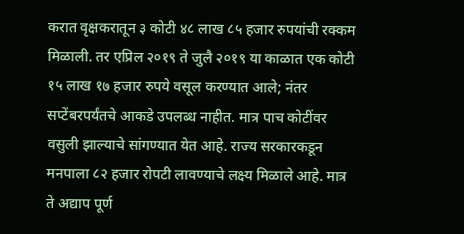करात वृक्षकरातून ३ कोटी ४८ लाख ८५ हजार रुपयांची रक्कम मिळाली. तर एप्रिल २०१९ ते जुलै २०१९ या काळात एक कोटी १५ लाख १७ हजार रुपये वसूल करण्यात आले; नंतर सप्टेंबरपर्यंतचे आकडे उपलब्ध नाहीत. मात्र पाच कोटींवर वसुली झाल्याचे सांगण्यात येत आहे. राज्य सरकारकडून मनपाला ८२ हजार रोपटी लावण्याचे लक्ष्य मिळाले आहे. मात्र ते अद्याप पूर्ण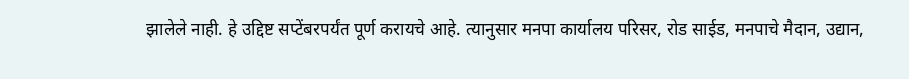झालेले नाही. हे उद्दिष्ट सप्टेंबरपर्यंत पूर्ण करायचे आहे. त्यानुसार मनपा कार्यालय परिसर, रोड साईड, मनपाचे मैदान, उद्यान,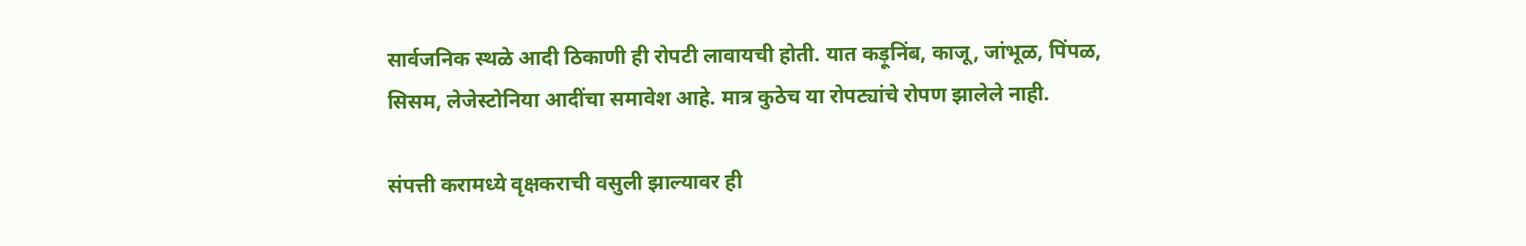सार्वजनिक स्थळे आदी ठिकाणी ही रोपटी लावायची होती. यात कड़ूनिंब, काजू, जांभूळ, पिंपळ, सिसम, लेजेस्टोनिया आदींचा समावेश आहे. मात्र कुठेच या रोपट्यांचे रोपण झालेले नाही.

संपत्ती करामध्ये वृक्षकराची वसुली झाल्यावर ही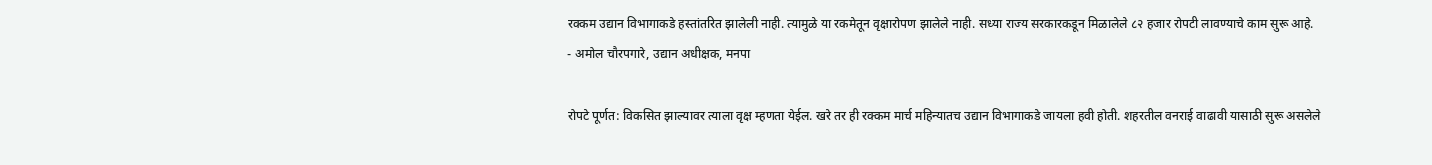रक्कम उद्यान विभागाकडे हस्तांतरित झालेली नाही. त्यामुळे या रकमेतून वृक्षारोपण झालेले नाही. सध्या राज्य सरकारकडून मिळालेले ८२ हजार रोपटी लावण्याचे काम सुरू आहे.
- अमोल चौरपगारे, उद्यान अधीक्षक, मनपा

रोपटे पूर्णत: विकसित झाल्यावर त्याला वृक्ष म्हणता येईल. खरे तर ही रक्कम मार्च महिन्यातच उद्यान विभागाकडे जायला हवी होती. शहरतील वनराई वाढावी यासाठी सुरू असलेले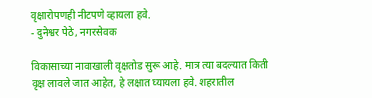वृक्षारोपणही नीटपणे व्हायला हवे.
- दुनेश्वर पेठे, नगरसेवक

विकासाच्या नावाखाली वृक्षतोड सुरू आहे. मात्र त्या बदल्यात किती वृक्ष लावले जात आहेत, हे लक्षात घ्यायला हवे. शहरातील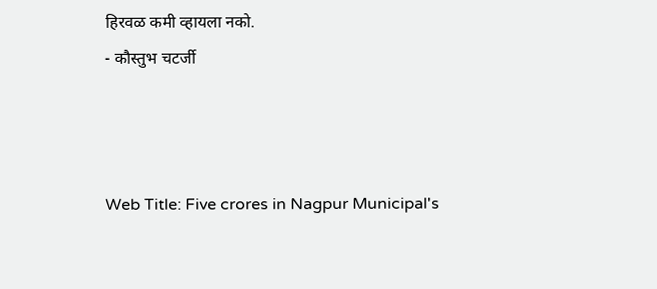हिरवळ कमी व्हायला नको.
- कौस्तुभ चटर्जी



Web Title: Five crores in Nagpur Municipal's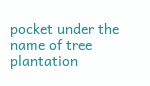pocket under the name of tree plantation